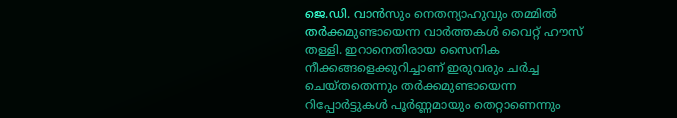ജെ.ഡി. വാൻസും നെതന്യാഹുവും തമ്മിൽ തർക്കമുണ്ടായെന്ന വാർത്തകൾ വൈറ്റ് ഹൗസ് തള്ളി. ഇറാനെതിരായ സൈനിക നീക്കങ്ങളെക്കുറിച്ചാണ് ഇരുവരും ചർച്ച ചെയ്തതെന്നും തർക്കമുണ്ടായെന്ന റിപ്പോർട്ടുകൾ പൂർണ്ണമായും തെറ്റാണെന്നും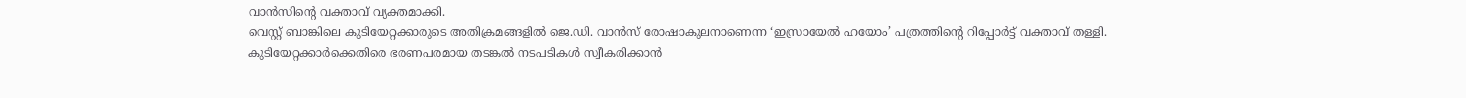വാൻസിന്റെ വക്താവ് വ്യക്തമാക്കി.
വെസ്റ്റ് ബാങ്കിലെ കുടിയേറ്റക്കാരുടെ അതിക്രമങ്ങളിൽ ജെ.ഡി. വാൻസ് രോഷാകുലനാണെന്ന ‘ഇസ്രായേൽ ഹയോം’ പത്രത്തിന്റെ റിപ്പോർട്ട് വക്താവ് തള്ളി.
കുടിയേറ്റക്കാർക്കെതിരെ ഭരണപരമായ തടങ്കൽ നടപടികൾ സ്വീകരിക്കാൻ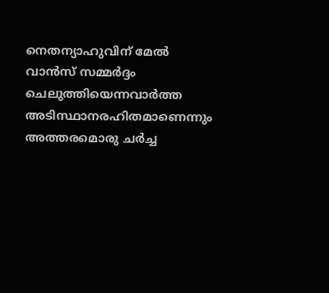നെതന്യാഹുവിന് മേൽ വാൻസ് സമ്മർദ്ദം ചെലുത്തിയെന്നവാർത്ത അടിസ്ഥാനരഹിതമാണെന്നും അത്തരമൊരു ചർച്ച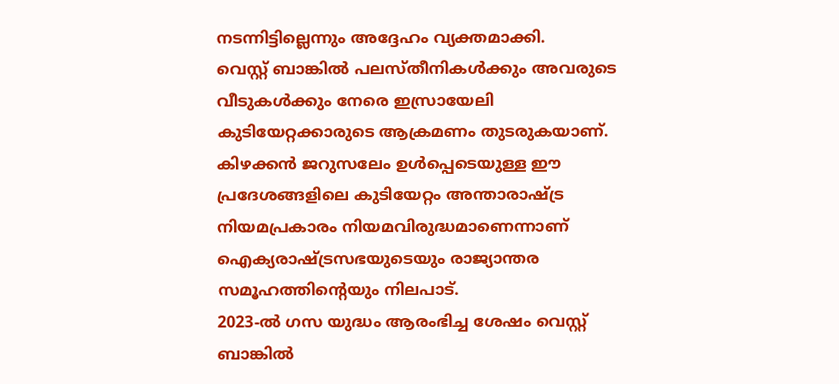നടന്നിട്ടില്ലെന്നും അദ്ദേഹം വ്യക്തമാക്കി.
വെസ്റ്റ് ബാങ്കിൽ പലസ്തീനികൾക്കും അവരുടെ വീടുകൾക്കും നേരെ ഇസ്രായേലി കുടിയേറ്റക്കാരുടെ ആക്രമണം തുടരുകയാണ്. കിഴക്കൻ ജറുസലേം ഉൾപ്പെടെയുള്ള ഈ പ്രദേശങ്ങളിലെ കുടിയേറ്റം അന്താരാഷ്ട്ര നിയമപ്രകാരം നിയമവിരുദ്ധമാണെന്നാണ് ഐക്യരാഷ്ട്രസഭയുടെയും രാജ്യാന്തര സമൂഹത്തിന്റെയും നിലപാട്.
2023-ൽ ഗസ യുദ്ധം ആരംഭിച്ച ശേഷം വെസ്റ്റ് ബാങ്കിൽ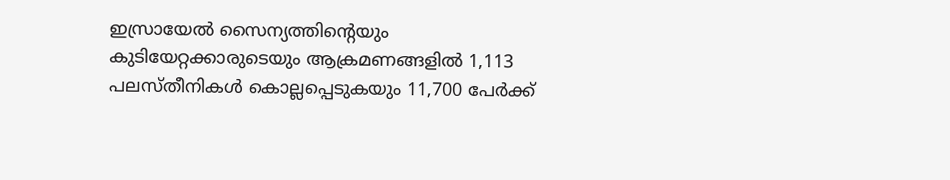ഇസ്രായേൽ സൈന്യത്തിന്റെയും കുടിയേറ്റക്കാരുടെയും ആക്രമണങ്ങളിൽ 1,113 പലസ്തീനികൾ കൊല്ലപ്പെടുകയും 11,700 പേർക്ക്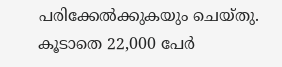പരിക്കേൽക്കുകയും ചെയ്തു. കൂടാതെ 22,000 പേർ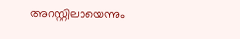അറസ്റ്റിലായെന്നും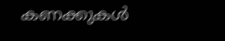കണക്കുകൾ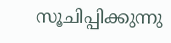സൂചിപ്പിക്കുന്നു